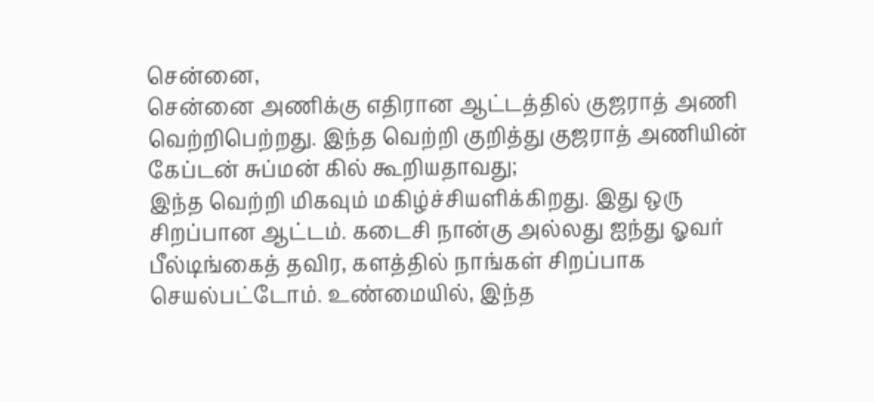சென்னை,
சென்னை அணிக்கு எதிரான ஆட்டத்தில் குஜராத் அணி வெற்றிபெற்றது. இந்த வெற்றி குறித்து குஜராத் அணியின் கேப்டன் சுப்மன் கில் கூறியதாவது;
இந்த வெற்றி மிகவும் மகிழ்ச்சியளிக்கிறது. இது ஒரு சிறப்பான ஆட்டம். கடைசி நான்கு அல்லது ஐந்து ஓவர் பீல்டிங்கைத் தவிர, களத்தில் நாங்கள் சிறப்பாக செயல்பட்டோம். உண்மையில், இந்த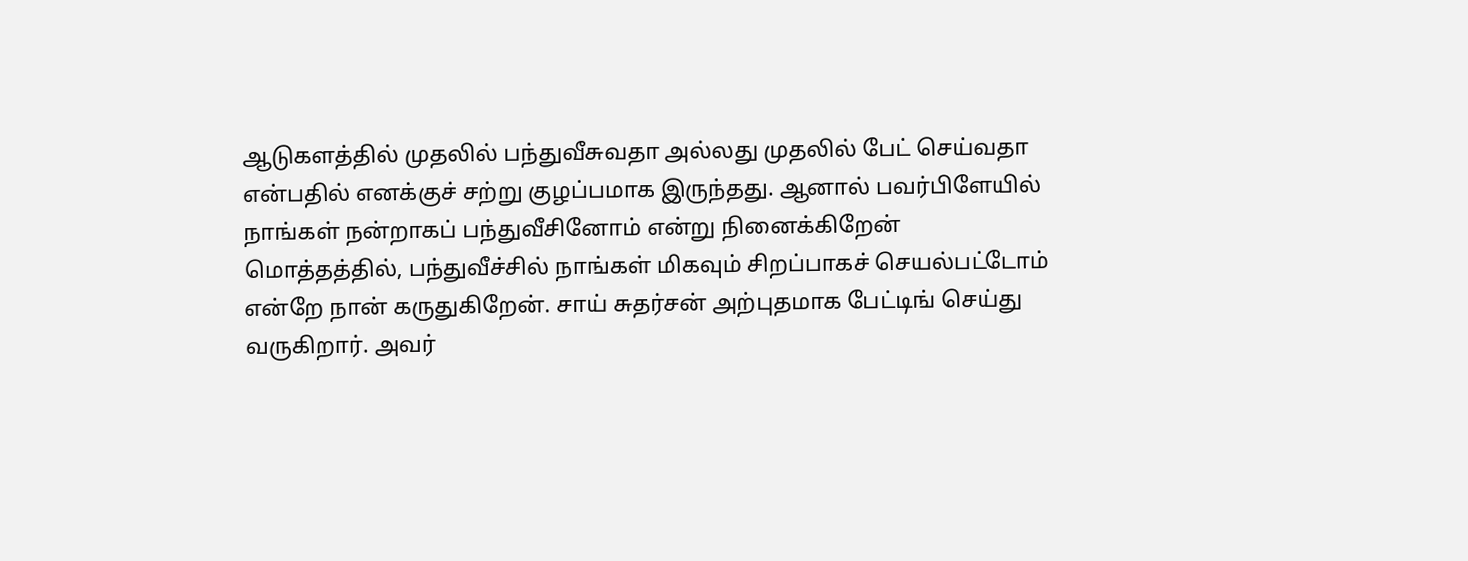ஆடுகளத்தில் முதலில் பந்துவீசுவதா அல்லது முதலில் பேட் செய்வதா என்பதில் எனக்குச் சற்று குழப்பமாக இருந்தது. ஆனால் பவர்பிளேயில் நாங்கள் நன்றாகப் பந்துவீசினோம் என்று நினைக்கிறேன்
மொத்தத்தில், பந்துவீச்சில் நாங்கள் மிகவும் சிறப்பாகச் செயல்பட்டோம் என்றே நான் கருதுகிறேன். சாய் சுதர்சன் அற்புதமாக பேட்டிங் செய்து வருகிறார். அவர்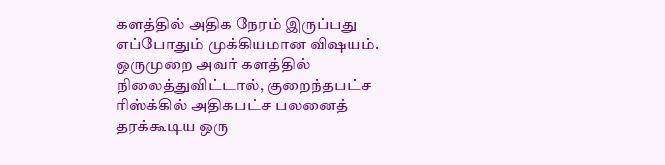களத்தில் அதிக நேரம் இருப்பது எப்போதும் முக்கியமான விஷயம். ஒருமுறை அவர் களத்தில் நிலைத்துவிட்டால், குறைந்தபட்ச ரிஸ்க்கில் அதிகபட்ச பலனைத் தரக்கூடிய ஒரு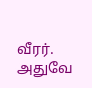வீரர். அதுவே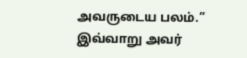அவருடைய பலம்.”
இவ்வாறு அவர்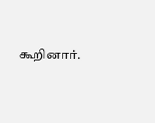கூறினார்.